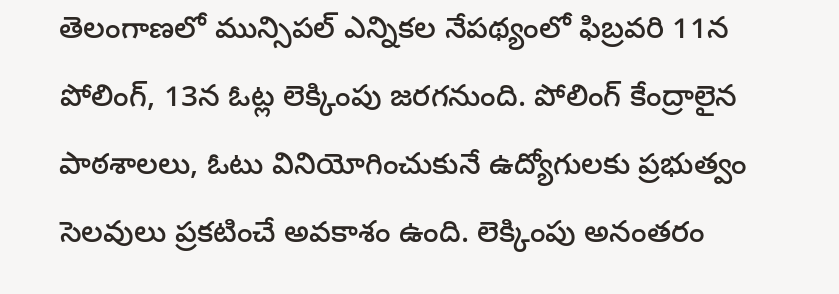తెలంగాణలో మున్సిపల్ ఎన్నికల నేపథ్యంలో ఫిబ్రవరి 11న పోలింగ్, 13న ఓట్ల లెక్కింపు జరగనుంది. పోలింగ్ కేంద్రాలైన పాఠశాలలు, ఓటు వినియోగించుకునే ఉద్యోగులకు ప్రభుత్వం సెలవులు ప్రకటించే అవకాశం ఉంది. లెక్కింపు అనంతరం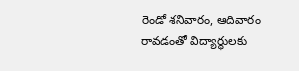రెండో శనివారం, ఆదివారం రావడంతో విద్యార్థులకు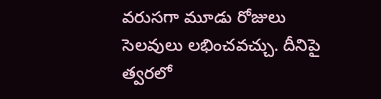వరుసగా మూడు రోజులు సెలవులు లభించవచ్చు. దీనిపై త్వరలో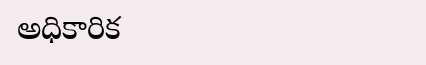అధికారిక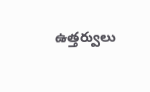ఉత్తర్వులు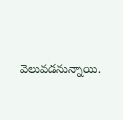వెలువడనున్నాయి.